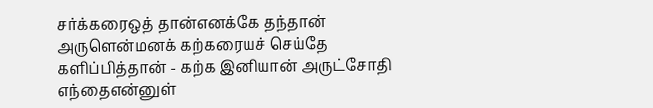சர்க்கரைஒத் தான்எனக்கே தந்தான் அருளென்மனக் கற்கரையச் செய்தே களிப்பித்தான் - கற்க இனியான் அருட்சோதி எந்தைஎன்னுள்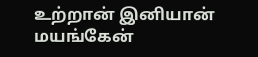உற்றான் இனியான் மயங்கேன்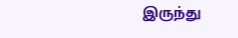இருந்து